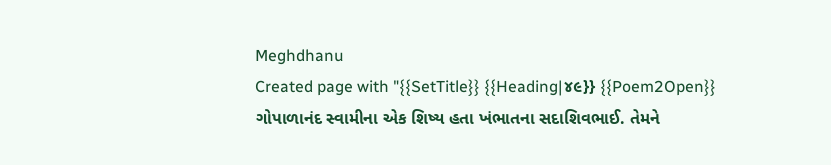Meghdhanu
Created page with "{{SetTitle}} {{Heading|૪૯}} {{Poem2Open}} ગોપાળાનંદ સ્વામીના એક શિષ્ય હતા ખંભાતના સદાશિવભાઈ. તેમને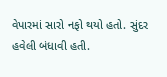વેપારમાં સારો નફો થયો હતો. સુંદર હવેલી બંધાવી હતી.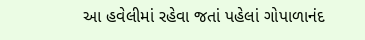આ હવેલીમાં રહેવા જતાં પહેલાં ગોપાળાનંદ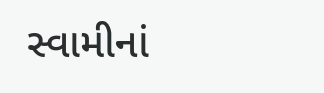સ્વામીનાં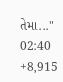તેમા..."
02:40
+8,915